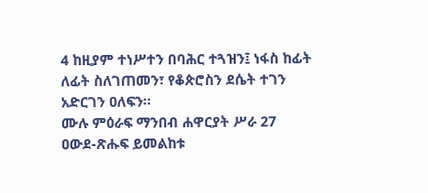4 ከዚያም ተነሥተን በባሕር ተጓዝን፤ ነፋስ ከፊት ለፊት ስለገጠመን፣ የቆጵሮስን ደሴት ተገን አድርገን ዐለፍን።
ሙሉ ምዕራፍ ማንበብ ሐዋርያት ሥራ 27
ዐውደ-ጽሑፍ ይመልከቱ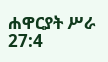ሐዋርያት ሥራ 27:4